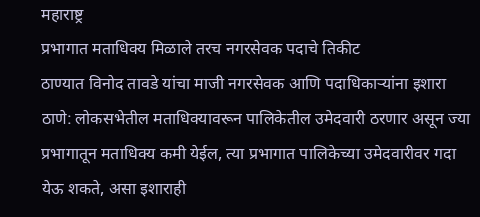महाराष्ट्र
प्रभागात मताधिक्य मिळाले तरच नगरसेवक पदाचे तिकीट
ठाण्यात विनोद तावडे यांचा माजी नगरसेवक आणि पदाधिकाऱ्यांना इशारा
ठाणे: लोकसभेतील मताधिक्यावरून पालिकेतील उमेदवारी ठरणार असून ज्या प्रभागातून मताधिक्य कमी येईल, त्या प्रभागात पालिकेच्या उमेदवारीवर गदा येऊ शकते, असा इशाराही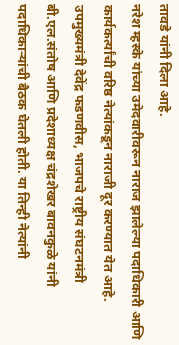तावडे यांनी दिला आहे.
नरेश म्हस्के यांच्या उमेदवारीवरून नाराज झालेल्या पदाधिकारी आणि कार्यकर्त्यांची वरिष्ठ नेत्यांकडून नाराजी दूर करण्यात येत आहे. उपमुख्यमंत्री देवेंद्र फडणवीस, भाजपचे राष्ट्रीय संघटनमंत्री बी.एल.संतोष आणि प्रदेशाध्यक्ष चंद्रशेखर बावनकुळे यांनी पदाधिकाऱ्यांची बैठक घेतली होती. या तिन्ही नेत्यांनी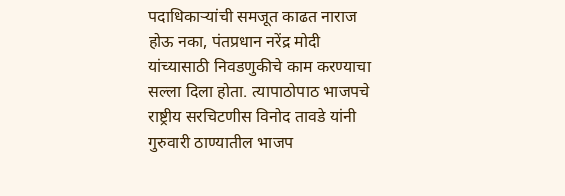पदाधिकाऱ्यांची समजूत काढत नाराज होऊ नका, पंतप्रधान नरेंद्र मोदी यांच्यासाठी निवडणुकीचे काम करण्याचा सल्ला दिला होता. त्यापाठोपाठ भाजपचे राष्ट्रीय सरचिटणीस विनोद तावडे यांनी गुरुवारी ठाण्यातील भाजप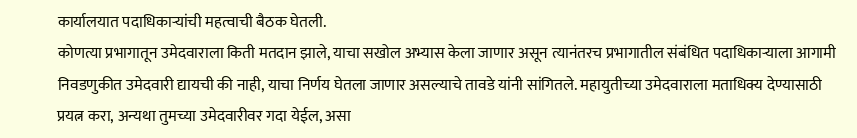कार्यालयात पदाधिकाऱ्यांची महत्वाची बैठक घेतली.
कोणत्या प्रभागातून उमेदवाराला किती मतदान झाले, याचा सखोल अभ्यास केला जाणार असून त्यानंतरच प्रभागातील संबंधित पदाधिकाऱ्याला आगामी निवडणुकीत उमेदवारी द्यायची की नाही, याचा निर्णय घेतला जाणार असल्याचे तावडे यांनी सांगितले. महायुतीच्या उमेदवाराला मताधिक्य देण्यासाठी प्रयत्न करा, अन्यथा तुमच्या उमेदवारीवर गदा येईल, असा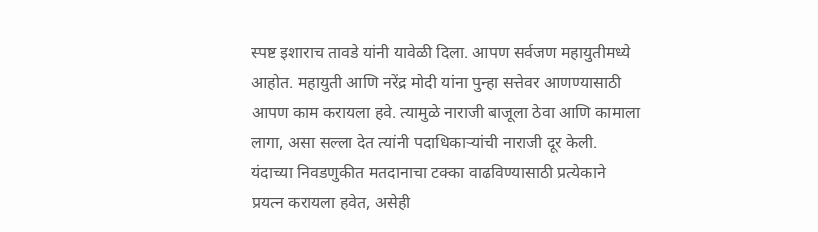स्पष्ट इशाराच तावडे यांनी यावेळी दिला. आपण सर्वजण महायुतीमध्ये आहोत. महायुती आणि नरेंद्र मोदी यांना पुन्हा सत्तेवर आणण्यासाठी आपण काम करायला हवे. त्यामुळे नाराजी बाजूला ठेवा आणि कामाला लागा, असा सल्ला देत त्यांनी पदाधिकाऱ्यांची नाराजी दूर केली. यंदाच्या निवडणुकीत मतदानाचा टक्का वाढविण्यासाठी प्रत्येकाने प्रयत्न करायला हवेत, असेही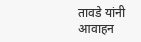तावडे यांनी आवाहन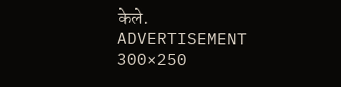केले.
ADVERTISEMENT 300×250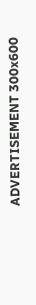ADVERTISEMENT 300x600